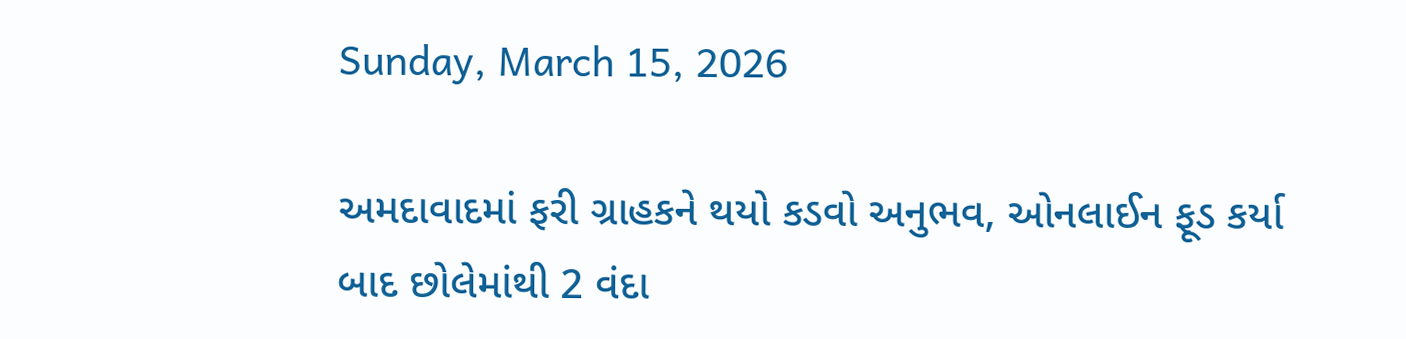Sunday, March 15, 2026

અમદાવાદમાં ફરી ગ્રાહકને થયો કડવો અનુભવ, ઓનલાઈન ફૂડ કર્યા બાદ છોલેમાંથી 2 વંદા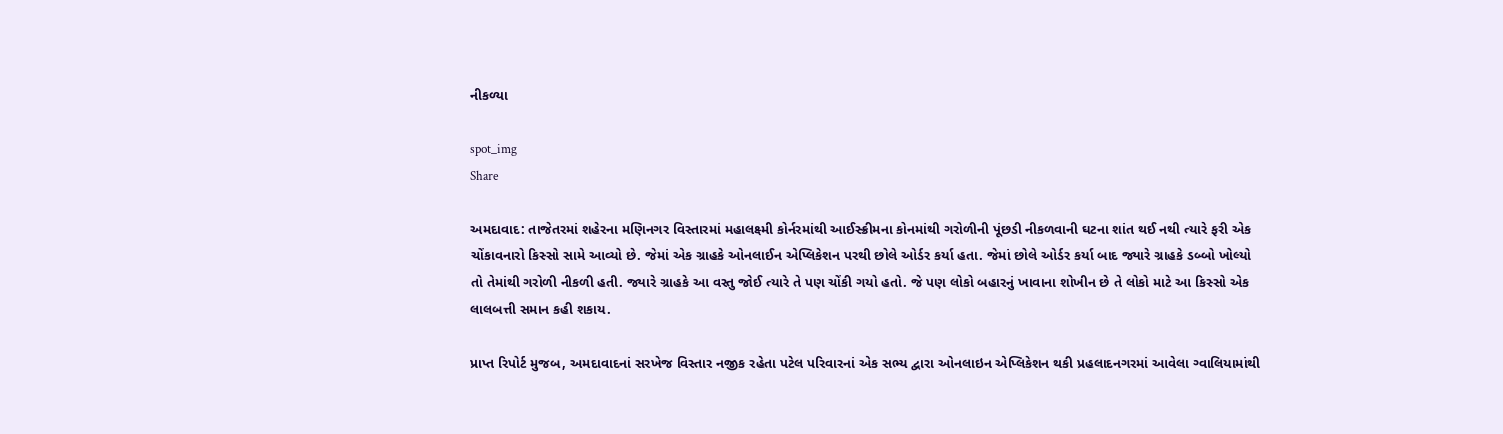નીકળ્યા

spot_img
Share

અમદાવાદ: તાજેતરમાં શહેરના મણિનગર વિસ્તારમાં મહાલક્ષ્મી કોર્નરમાંથી આઈસ્ક્રીમના કોનમાંથી ગરોળીની પૂંછડી નીકળવાની ઘટના શાંત થઈ નથી ત્યારે ફરી એક ચોંકાવનારો કિસ્સો સામે આવ્યો છે. જેમાં એક ગ્રાહકે ઓનલાઈન એપ્લિકેશન પરથી છોલે ઓર્ડર કર્યા હતા. જેમાં છોલે ઓર્ડર કર્યા બાદ જ્યારે ગ્રાહકે ડબ્બો ખોલ્યો તો તેમાંથી ગરોળી નીકળી હતી. જ્યારે ગ્રાહકે આ વસ્તુ જોઈ ત્યારે તે પણ ચોંકી ગયો હતો. જે પણ લોકો બહારનું ખાવાના શોખીન છે તે લોકો માટે આ કિસ્સો એક લાલબત્તી સમાન કહી શકાય.

પ્રાપ્ત રિપોર્ટ મુજબ, અમદાવાદનાં સરખેજ વિસ્તાર નજીક રહેતા પટેલ પરિવારનાં એક સભ્ય દ્વારા ઓનલાઇન એપ્લિકેશન થકી પ્રહલાદનગરમાં આવેલા ગ્વાલિયામાંથી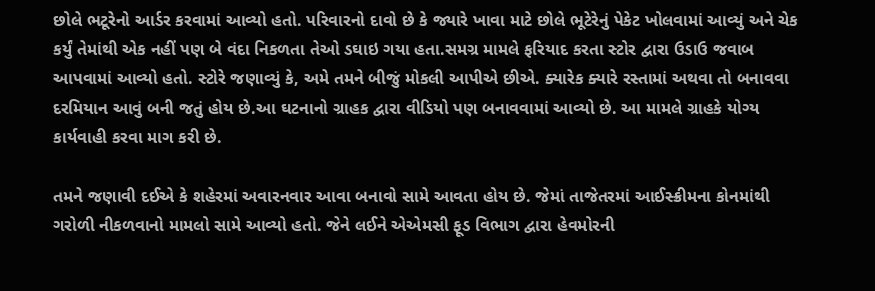છોલે ભટૂરેનો આર્ડર કરવામાં આવ્યો હતો. પરિવારનો દાવો છે કે જ્યારે ખાવા માટે છોલે ભૂટેરેનું પેકેટ ખોલવામાં આવ્યું અને ચેક કર્યું તેમાંથી એક નહીં પણ બે વંદા નિકળતા તેઓ ડઘાઇ ગયા હતા.સમગ્ર મામલે ફરિયાદ કરતા સ્ટોર દ્વારા ઉડાઉ જવાબ આપવામાં આવ્યો હતો. સ્ટોરે જણાવ્યું કે, અમે તમને બીજું મોકલી આપીએ છીએ. ક્યારેક ક્યારે રસ્તામાં અથવા તો બનાવવા દરમિયાન આવું બની જતું હોય છે.આ ઘટનાનો ગ્રાહક દ્વારા વીડિયો પણ બનાવવામાં આવ્યો છે. આ મામલે ગ્રાહકે યોગ્ય કાર્યવાહી કરવા માગ કરી છે.

તમને જણાવી દઈએ કે શહેરમાં અવારનવાર આવા બનાવો સામે આવતા હોય છે. જેમાં તાજેતરમાં આઈસ્ક્રીમના કોનમાંથી ગરોળી નીકળવાનો મામલો સામે આવ્યો હતો. જેને લઈને એએમસી ફૂડ વિભાગ દ્વારા હેવમોરની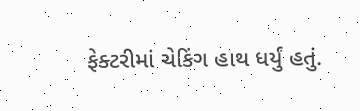ફેક્ટરીમાં ચેકિંગ હાથ ધર્યું હતું.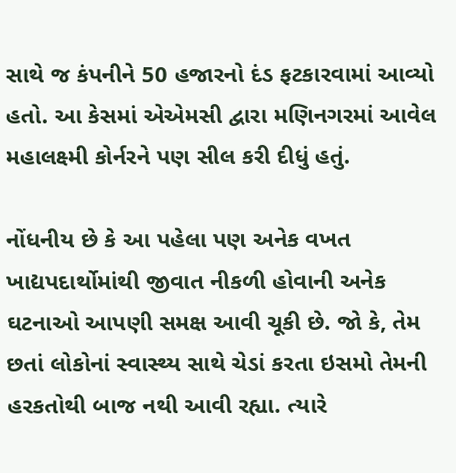સાથે જ કંપનીને 50 હજારનો દંડ ફટકારવામાં આવ્યો હતો. આ કેસમાં એએમસી દ્વારા મણિનગરમાં આવેલ મહાલક્ષ્મી કોર્નરને પણ સીલ કરી દીધું હતું.

નોંધનીય છે કે આ પહેલા પણ અનેક વખત ખાદ્યપદાર્થોમાંથી જીવાત નીકળી હોવાની અનેક ઘટનાઓ આપણી સમક્ષ આવી ચૂકી છે. જો કે, તેમ છતાં લોકોનાં સ્વાસ્થ્ય સાથે ચેડાં કરતા ઇસમો તેમની હરકતોથી બાજ નથી આવી રહ્યા. ત્યારે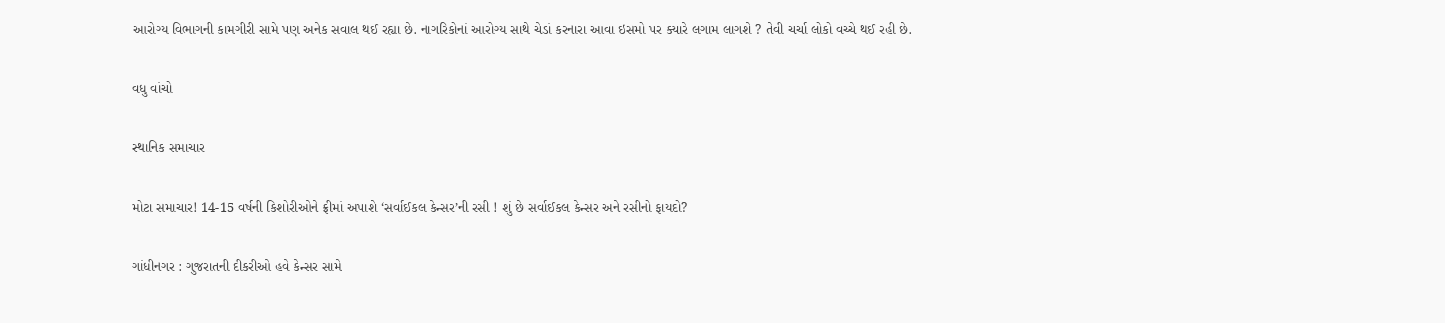આરોગ્ય વિભાગની કામગીરી સામે પણ અનેક સવાલ થઈ રહ્યા છે. નાગરિકોનાં આરોગ્ય સાથે ચેડાં કરનારા આવા ઇસમો પર ક્યારે લગામ લાગશે ? તેવી ચર્ચા લોકો વચ્ચે થઈ રહી છે.

વધુ વાંચો

સ્થાનિક સમાચાર

મોટા સમાચાર! 14-15 વર્ષની કિશોરીઓને ફ્રીમાં અપાશે ‘સર્વાઈકલ કેન્સર’ની રસી ! શું છે સર્વાઈકલ કેન્સર અને રસીનો ફાયદો?

ગાંધીનગર : ગુજરાતની દીકરીઓ હવે કેન્સર સામે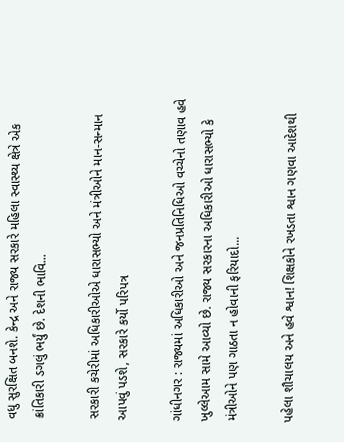વધુ સુરક્ષિત બનશે. કેન્દ્ર અને રાજ્ય સરકારે મહિલા સ્વાસ્થ્ય ક્ષેત્રે એક ક્રાંતિકારી ડગલું ભર્યું છે. દેશની ભાવિ...

સરકારી કચેરીમાં અધિકારીઓએ ધારાસભ્યો અને મંત્રીઓને માન-સન્માન આપવું પડશે, સરકારે કર્યો પરિપત્ર

ગાંધીનગર : રાજ્યમાં અધિકારીઓ અને જનપ્રતિનિધિઓ વચ્ચેનો તણાવ હવે ખુલ્લેઆમ સામે આવ્યો છે. રાજ્ય સરકારના અધિકારીઓ ધારાસભ્યો કે મંત્રીઓને પણ ગાઠતા ન હોવાની ફરિયાદો...

પહેલા શૌચાલય અને હવે શ્વાન! શિક્ષકોને રખડતા શ્વાન ગણવા આદેશથી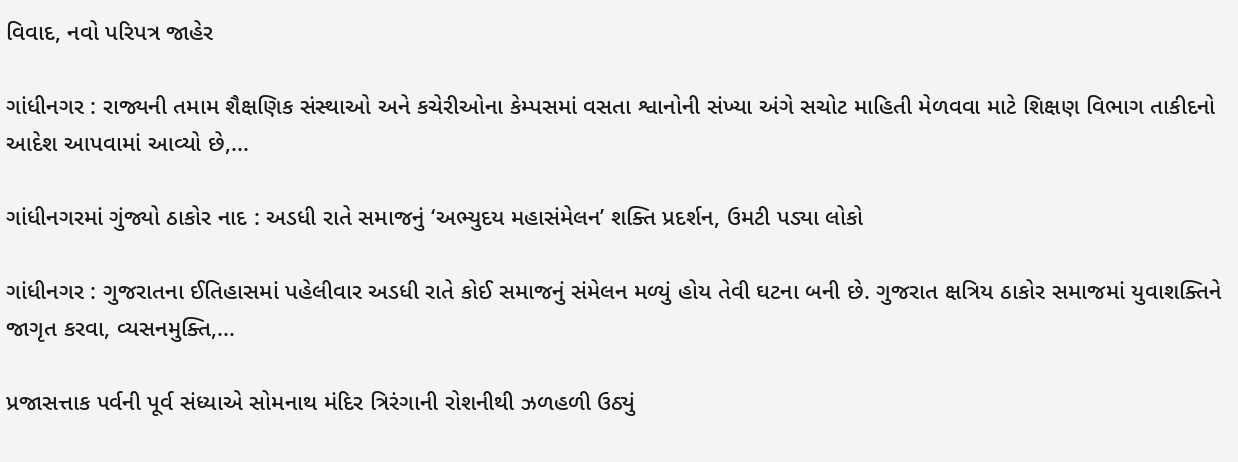વિવાદ, નવો પરિપત્ર જાહેર

ગાંધીનગર : રાજ્યની તમામ શૈક્ષણિક સંસ્થાઓ અને કચેરીઓના કેમ્પસમાં વસતા શ્વાનોની સંખ્યા અંગે સચોટ માહિતી મેળવવા માટે શિક્ષણ વિભાગ તાકીદનો આદેશ આપવામાં આવ્યો છે,...

ગાંધીનગરમાં ગુંજ્યો ઠાકોર નાદ : અડધી રાતે સમાજનું ‘અભ્યુદય મહાસંમેલન’ શક્તિ પ્રદર્શન, ઉમટી પડ્યા લોકો

ગાંધીનગર : ગુજરાતના ઈતિહાસમાં પહેલીવાર અડધી રાતે કોઈ સમાજનું સંમેલન મળ્યું હોય તેવી ઘટના બની છે. ગુજરાત ક્ષત્રિય ઠાકોર સમાજમાં યુવાશક્તિને જાગૃત કરવા, વ્યસનમુક્તિ,...

પ્રજાસત્તાક પર્વની પૂર્વ સંધ્યાએ સોમનાથ મંદિર ત્રિરંગાની રોશનીથી ઝળહળી ઉઠ્યું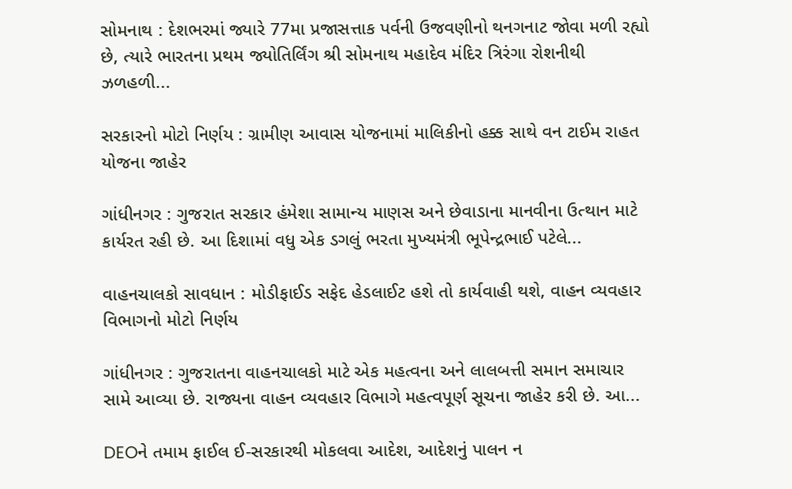સોમનાથ : દેશભરમાં જ્યારે 77મા પ્રજાસત્તાક પર્વની ઉજવણીનો થનગનાટ જોવા મળી રહ્યો છે, ત્યારે ભારતના પ્રથમ જ્યોતિર્લિંગ શ્રી સોમનાથ મહાદેવ મંદિર ત્રિરંગા રોશનીથી ઝળહળી...

સરકારનો મોટો નિર્ણય : ગ્રામીણ આવાસ યોજનામાં માલિકીનો હક્ક સાથે વન ટાઈમ રાહત યોજના જાહેર

ગાંધીનગર : ગુજરાત સરકાર હંમેશા સામાન્ય માણસ અને છેવાડાના માનવીના ઉત્થાન માટે કાર્યરત રહી છે. આ દિશામાં વધુ એક ડગલું ભરતા મુખ્યમંત્રી ભૂપેન્દ્રભાઈ પટેલે...

વાહનચાલકો સાવધાન : મોડીફાઈડ સફેદ હેડલાઈટ હશે તો કાર્યવાહી થશે, વાહન વ્યવહાર વિભાગનો મોટો નિર્ણય

ગાંધીનગર : ગુજરાતના વાહનચાલકો માટે એક મહત્વના અને લાલબત્તી સમાન સમાચાર સામે આવ્યા છે. રાજ્યના વાહન વ્યવહાર વિભાગે મહત્વપૂર્ણ સૂચના જાહેર કરી છે. આ...

DEOને તમામ ફાઈલ ઈ-સરકારથી મોકલવા આદેશ, આદેશનું પાલન ન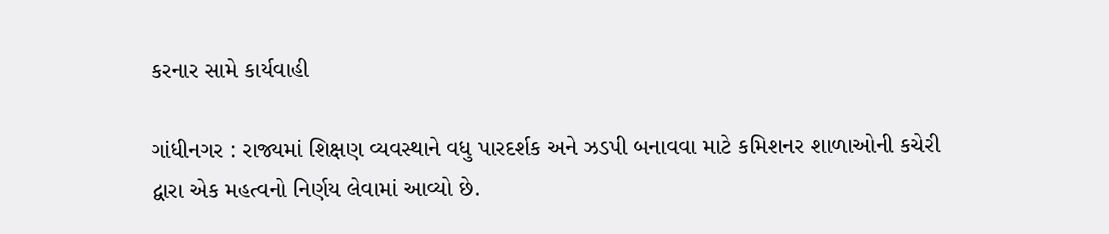કરનાર સામે કાર્યવાહી

ગાંધીનગર : રાજ્યમાં શિક્ષણ વ્યવસ્થાને વધુ પારદર્શક અને ઝડપી બનાવવા માટે કમિશનર શાળાઓની કચેરી દ્વારા એક મહત્વનો નિર્ણય લેવામાં આવ્યો છે.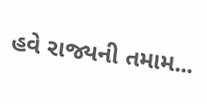હવે રાજ્યની તમામ...